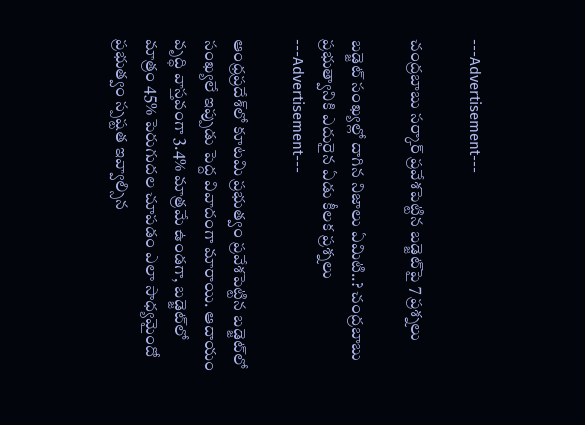---Advertisement---

చంద్రబాబు సర్కార్ ప్రవేశపెట్టిన బడ్జెట్‌పై 7 ప్ర‌శ్న‌లు

బడ్జెట్ సంఖ్యల్లో దాగిన నిజాలు ఏమిటి..? చంద్రబాబు ప్రభుత్వానికి ఎదురైన ఏడు కీలక ప్రశ్నలు
---Advertisement---

ఆంధ్రప్రదేశ్‌లో కూటమి ప్రభుత్వం ప్రవేశపెట్టిన బడ్జెట్‌లో సంఖ్యలే ఇప్పుడు పెద్ద వివాదంగా మారాయి. ఆదాయం వృద్ధి వాస్తవంగా 3.4% మాత్రమే ఉండగా, బడ్జెట్‌లో మాత్రం 45% పెరుగుదల చూపడం ఎలా సాధ్యమైందో ప్రభుత్వం స్పష్టత ఇవ్వాల్సిన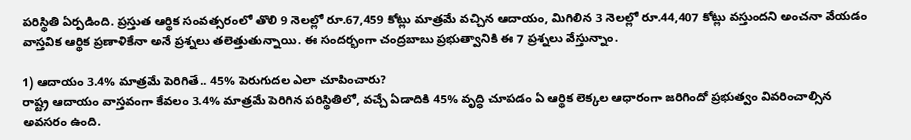పరిస్థితి ఏర్పడింది. ప్రస్తుత ఆర్థిక సంవత్సరంలో తొలి 9 నెలల్లో రూ.67,459 కోట్లు మాత్రమే వచ్చిన ఆదాయం, మిగిలిన 3 నెలల్లో రూ.44,407 కోట్లు వస్తుందని అంచనా వేయడం వాస్తవిక ఆర్థిక ప్రణాళికేనా అనే ప్రశ్నలు తలెత్తుతున్నాయి. ఈ సంద‌ర్భంగా చంద్ర‌బాబు ప్ర‌భుత్వానికి ఈ 7 ప్ర‌శ్న‌లు వేస్తున్నాం.

1) ఆదాయం 3.4% మాత్రమే పెరిగితే.. 45% పెరుగుదల ఎలా చూపించారు?
రాష్ట్ర ఆదాయం వాస్తవంగా కేవలం 3.4% మాత్రమే పెరిగిన పరిస్థితిలో, వచ్చే ఏడాదికి 45% వృద్ధి చూపడం ఏ ఆర్థిక లెక్కల ఆధారంగా జరిగిందో ప్రభుత్వం వివరించాల్సిన అవసరం ఉంది.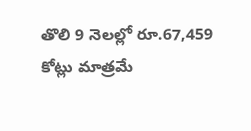తొలి 9 నెలల్లో రూ.67,459 కోట్లు మాత్రమే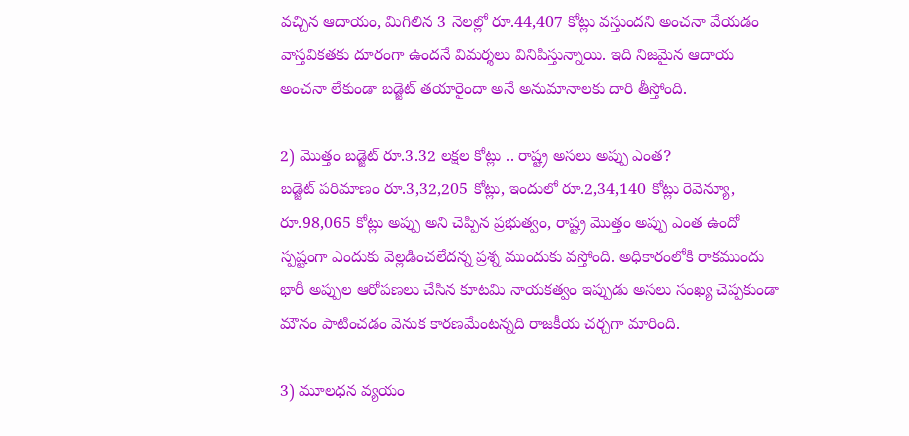వచ్చిన ఆదాయం, మిగిలిన 3 నెలల్లో రూ.44,407 కోట్లు వస్తుందని అంచనా వేయడం వాస్తవికతకు దూరంగా ఉందనే విమర్శలు వినిపిస్తున్నాయి. ఇది నిజమైన ఆదాయ అంచనా లేకుండా బడ్జెట్ తయారైందా అనే అనుమానాలకు దారి తీస్తోంది.

2) మొత్తం బడ్జెట్ రూ.3.32 లక్షల కోట్లు .. రాష్ట్ర అసలు అప్పు ఎంత?
బడ్జెట్ పరిమాణం రూ.3,32,205 కోట్లు, ఇందులో రూ.2,34,140 కోట్లు రెవెన్యూ, రూ.98,065 కోట్లు అప్పు అని చెప్పిన ప్రభుత్వం, రాష్ట్ర మొత్తం అప్పు ఎంత ఉందో స్పష్టంగా ఎందుకు వెల్లడించలేదన్న ప్రశ్న ముందుకు వస్తోంది. అధికారంలోకి రాకముందు భారీ అప్పుల ఆరోపణలు చేసిన కూటమి నాయకత్వం ఇప్పుడు అసలు సంఖ్య చెప్పకుండా మౌనం పాటించడం వెనుక కారణమేంటన్నది రాజకీయ చర్చగా మారింది.

3) మూలధన వ్యయం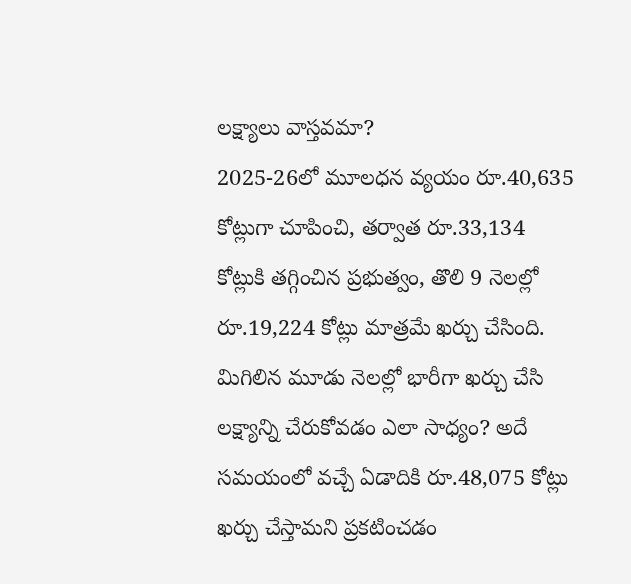లక్ష్యాలు వాస్తవమా?
2025-26లో మూలధన వ్యయం రూ.40,635 కోట్లుగా చూపించి, తర్వాత రూ.33,134 కోట్లుకి తగ్గించిన ప్రభుత్వం, తొలి 9 నెలల్లో రూ.19,224 కోట్లు మాత్రమే ఖర్చు చేసింది. మిగిలిన మూడు నెలల్లో భారీగా ఖర్చు చేసి లక్ష్యాన్ని చేరుకోవడం ఎలా సాధ్యం? అదే సమయంలో వచ్చే ఏడాదికి రూ.48,075 కోట్లు ఖర్చు చేస్తామని ప్రకటించడం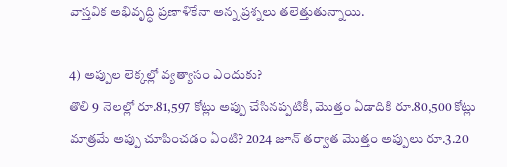వాస్తవిక అభివృద్ధి ప్రణాళికేనా అన్న ప్రశ్నలు తలెత్తుతున్నాయి.

4) అప్పుల లెక్కల్లో వ్యత్యాసం ఎందుకు?
తొలి 9 నెలల్లో రూ.81,597 కోట్లు అప్పు చేసినప్పటికీ, మొత్తం ఏడాదికి రూ.80,500 కోట్లు మాత్రమే అప్పు చూపించడం ఏంటి? 2024 జూన్ తర్వాత మొత్తం అప్పులు రూ.3.20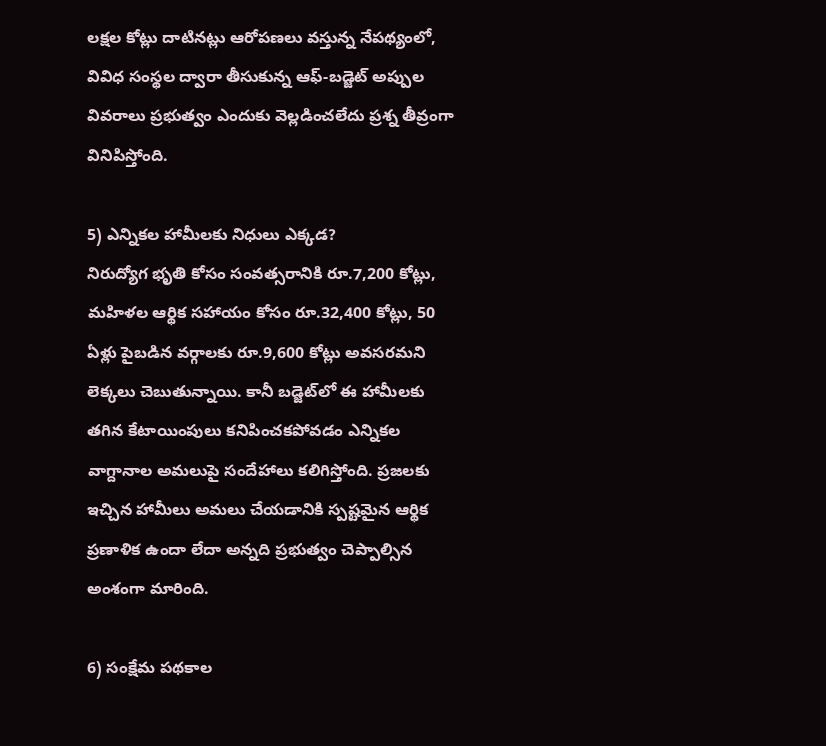లక్షల కోట్లు దాటినట్లు ఆరోపణలు వస్తున్న నేపథ్యంలో, వివిధ సంస్థల ద్వారా తీసుకున్న ఆఫ్-బడ్జెట్ అప్పుల వివరాలు ప్రభుత్వం ఎందుకు వెల్ల‌డించ‌లేదు ప్ర‌శ్న తీవ్రంగా వినిపిస్తోంది.

5) ఎన్నికల హామీలకు నిధులు ఎక్కడ?
నిరుద్యోగ భృతి కోసం సంవత్సరానికి రూ.7,200 కోట్లు, మహిళల ఆర్థిక సహాయం కోసం రూ.32,400 కోట్లు, 50 ఏళ్లు పైబడిన వర్గాలకు రూ.9,600 కోట్లు అవసరమని లెక్కలు చెబుతున్నాయి. కానీ బడ్జెట్‌లో ఈ హామీలకు తగిన కేటాయింపులు కనిపించకపోవడం ఎన్నికల వాగ్దానాల అమలుపై సందేహాలు కలిగిస్తోంది. ప్రజలకు ఇచ్చిన హామీలు అమలు చేయడానికి స్పష్టమైన ఆర్థిక ప్రణాళిక ఉందా లేదా అన్నది ప్రభుత్వం చెప్పాల్సిన అంశంగా మారింది.

6) సంక్షేమ పథకాల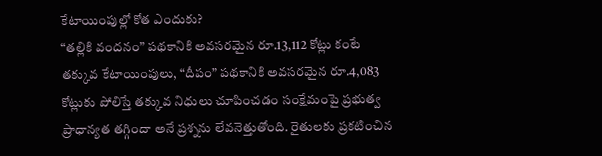కేటాయింపుల్లో కోత ఎందుకు?
“తల్లికి వందనం” పథకానికి అవసరమైన రూ.13,112 కోట్లు కంటే తక్కువ కేటాయింపులు, “దీపం” పథకానికి అవసరమైన రూ.4,083 కోట్లుకు పోలిస్తే తక్కువ నిధులు చూపించడం సంక్షేమంపై ప్రభుత్వ ప్రాధాన్యత తగ్గిందా అనే ప్రశ్నను లేవనెత్తుతోంది. రైతులకు ప్రకటించిన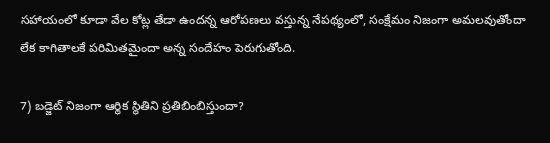సహాయంలో కూడా వేల కోట్ల తేడా ఉందన్న ఆరోపణలు వస్తున్న నేపథ్యంలో, సంక్షేమం నిజంగా అమలవుతోందా లేక కాగితాలకే పరిమితమైందా అన్న సందేహం పెరుగుతోంది.

7) బడ్జెట్ నిజంగా ఆర్థిక స్థితిని ప్రతిబింబిస్తుందా?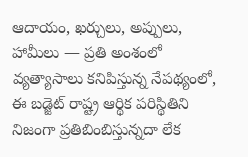ఆదాయం, ఖర్చులు, అప్పులు, హామీలు — ప్రతి అంశంలో వ్యత్యాసాలు కనిపిస్తున్న నేపథ్యంలో, ఈ బడ్జెట్ రాష్ట్ర ఆర్థిక పరిస్థితిని నిజంగా ప్రతిబింబిస్తున్నదా లేక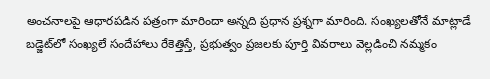అంచనాలపై ఆధారపడిన పత్రంగా మారిందా అన్నది ప్రధాన ప్రశ్నగా మారింది. సంఖ్యలతోనే మాట్లాడే బడ్జెట్‌లో సంఖ్యలే సందేహాలు రేకెత్తిస్తే, ప్రభుత్వం ప్రజలకు పూర్తి వివరాలు వెల్లడించి నమ్మకం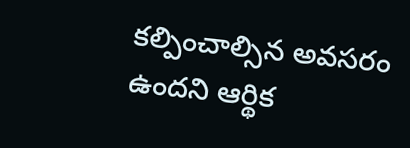కల్పించాల్సిన అవసరం ఉందని ఆర్థిక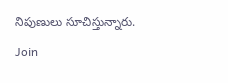నిపుణులు సూచిస్తున్నారు.

Join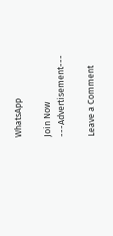WhatsApp

Join Now
---Advertisement---

Leave a Comment